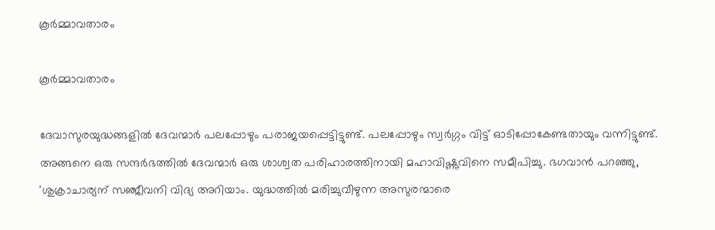കൂർമ്മാവതാരം

കൂർമ്മാവതാരം

ദേവാസുരയുദ്ധങ്ങളിൽ ദേവന്മാർ പലപ്പോഴും പരാജയപ്പെട്ടിട്ടുണ്ട്. പലപ്പോഴും സ്വർഗ്ഗം വിട്ട് ഓടിപ്പോകേണ്ടതായും വന്നിട്ടുണ്ട്. അങ്ങനെ ഒരു സന്ദർഭത്തിൽ ദേവന്മാർ ഒരു ശാശ്വത പരിഹാരത്തിനായി മഹാവിഷ്ണുവിനെ സമീപിച്ചു. ഭഗവാൻ പറഞ്ഞു, 'ശുക്രാചാര്യന് സഞ്ജീവനി വിദ്യ അറിയാം. യുദ്ധത്തിൽ മരിച്ചുവീഴുന്ന അസുരന്മാരെ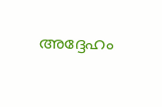അദ്ദേഹം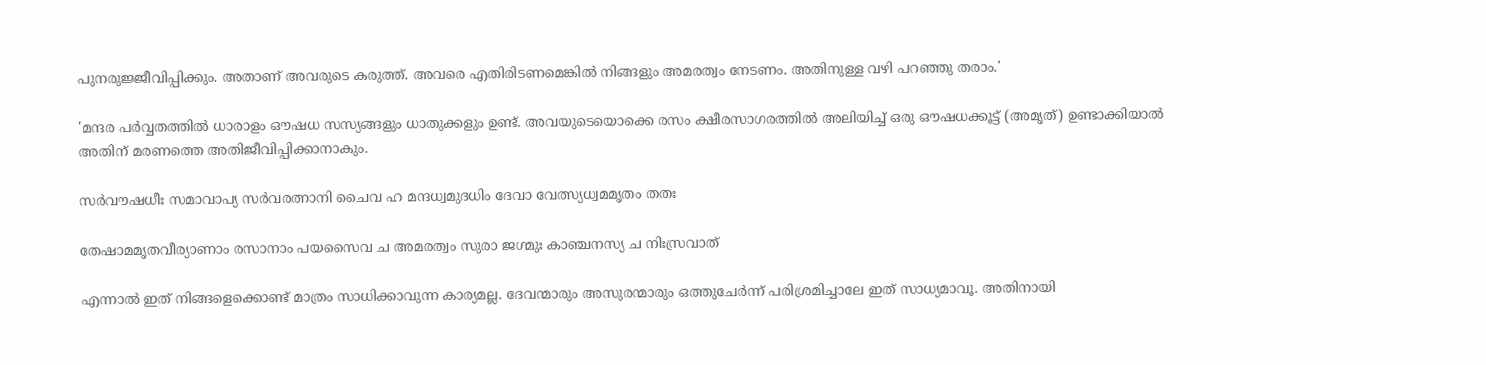പുനരുജ്ജീവിപ്പിക്കും. അതാണ് അവരുടെ കരുത്ത്. അവരെ എതിരിടണമെങ്കിൽ നിങ്ങളും അമരത്വം നേടണം. അതിനുള്ള വഴി പറഞ്ഞു തരാം.'

'മന്ദര പർവ്വതത്തിൽ ധാരാളം ഔഷധ സസ്യങ്ങളും ധാതുക്കളും ഉണ്ട്. അവയുടെയൊക്കെ രസം ക്ഷീരസാഗരത്തിൽ അലിയിച്ച് ഒരു ഔഷധക്കൂട്ട് (അമൃത്) ഉണ്ടാക്കിയാൽ അതിന് മരണത്തെ അതിജീവിപ്പിക്കാനാകും.

സർവൗഷധീഃ സമാവാപ്യ സർവരത്നാനി ചൈവ ഹ മന്ദധ്വമുദധിം ദേവാ വേത്സ്യധ്വമമൃതം തതഃ

തേഷാമമൃതവീര്യാണാം രസാനാം പയസൈവ ച അമരത്വം സുരാ ജഗ്മുഃ കാഞ്ചനസ്യ ച നിഃസ്രവാത്

എന്നാൽ ഇത് നിങ്ങളെക്കൊണ്ട് മാത്രം സാധിക്കാവുന്ന കാര്യമല്ല. ദേവന്മാരും അസുരന്മാരും ഒത്തുചേർന്ന് പരിശ്രമിച്ചാലേ ഇത് സാധ്യമാവൂ. അതിനായി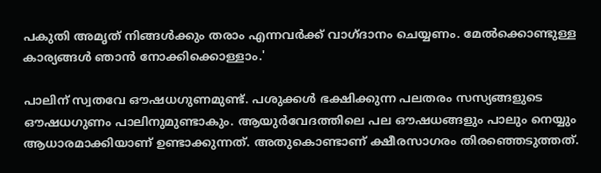പകുതി അമൃത് നിങ്ങൾക്കും തരാം എന്നവർക്ക് വാഗ്‌ദാനം ചെയ്യണം. മേൽക്കൊണ്ടുള്ള കാര്യങ്ങൾ ഞാൻ നോക്കിക്കൊള്ളാം.'

പാലിന് സ്വതവേ ഔഷധഗുണമുണ്ട്. പശുക്കൾ ഭക്ഷിക്കുന്ന പലതരം സസ്യങ്ങളുടെ ഔഷധഗുണം പാലിനുമുണ്ടാകും. ആയുർവേദത്തിലെ പല ഔഷധങ്ങളും പാലും നെയ്യും ആധാരമാക്കിയാണ് ഉണ്ടാക്കുന്നത്. അതുകൊണ്ടാണ് ക്ഷീരസാഗരം തിരഞ്ഞെടുത്തത്.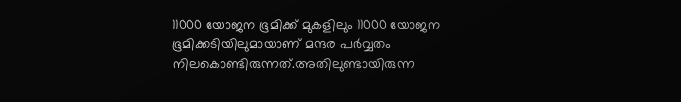11000 യോജന ഭൂമിക്ക് മുകളിലും 11000 യോജന ഭൂമിക്കടിയിലുമായാണ് മന്ദര പർവ്വതം നിലകൊണ്ടിരുന്നത്.അതിലുണ്ടായിരുന്ന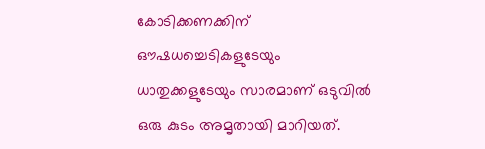കോടിക്കണക്കിന് ഔഷധച്ചെടികളുടേയും ധാതുക്കളുടേയും സാരമാണ് ഒടുവിൽ ഒരു കുടം അമൃതായി മാറിയത്.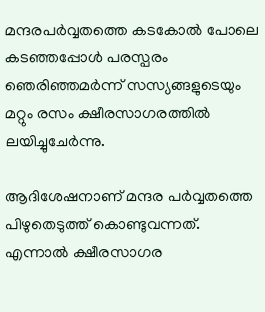മന്ദരപർവ്വതത്തെ കടകോൽ പോലെ കടഞ്ഞപ്പോൾ പരസ്പരം ഞെരിഞ്ഞമർന്ന് സസ്യങ്ങളുടെയും മറ്റും രസം ക്ഷീരസാഗരത്തിൽ ലയിച്ചുചേർന്നു.

ആദിശേഷനാണ് മന്ദര പർവ്വതത്തെ പിഴുതെടുത്ത് കൊണ്ടുവന്നത്. എന്നാൽ ക്ഷീരസാഗര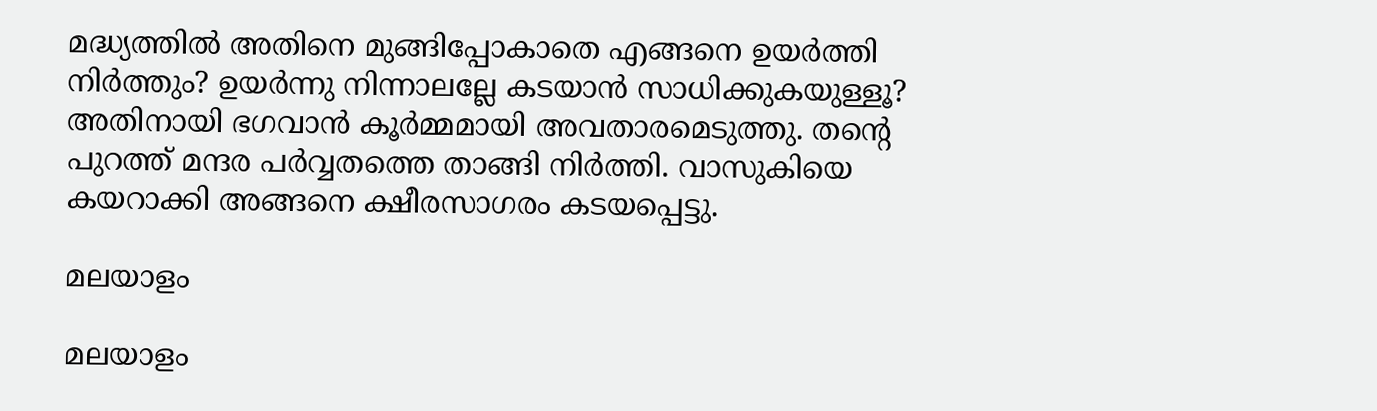മദ്ധ്യത്തിൽ അതിനെ മുങ്ങിപ്പോകാതെ എങ്ങനെ ഉയർത്തി നിർത്തും? ഉയർന്നു നിന്നാലല്ലേ കടയാൻ സാധിക്കുകയുള്ളൂ? അതിനായി ഭഗവാൻ കൂർമ്മമായി അവതാരമെടുത്തു. തന്‍റെ പുറത്ത് മന്ദര പർവ്വതത്തെ താങ്ങി നിർത്തി. വാസുകിയെ കയറാക്കി അങ്ങനെ ക്ഷീരസാഗരം കടയപ്പെട്ടു.

മലയാളം

മലയാളം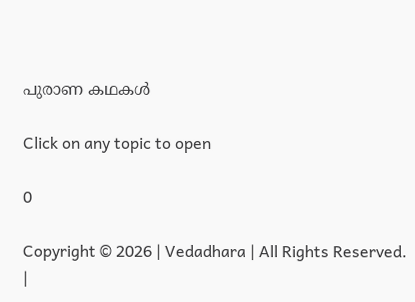പുരാണ കഥകള്‍

Click on any topic to open

0

Copyright © 2026 | Vedadhara | All Rights Reserved. |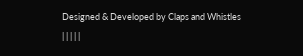Designed & Developed by Claps and Whistles
| | | | |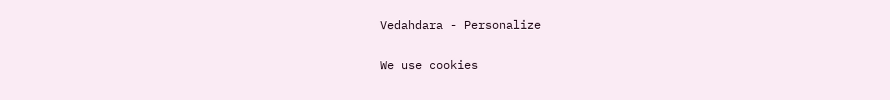Vedahdara - Personalize

We use cookies